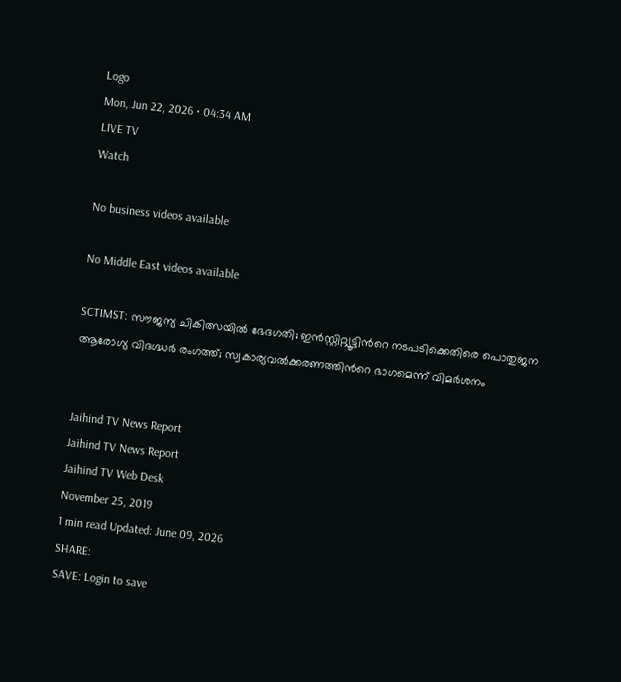Logo
Mon, Jun 22, 2026 • 04:34 AM
LIVE TV
Watch

No business videos available

No Middle East videos available

SCTIMST: സൗജന്യ ചികിത്സയിൽ ഭേദഗതി; ഇൻസ്റ്റിറ്റ്യൂട്ടിന്‍റെ നടപടിക്കെതിരെ പൊതുജന ആരോഗ്യ വിദഗ്ദ്ധർ രംഗത്ത്; സ്വകാര്യവൽക്കരണത്തിന്‍റെ ഭാഗമെന്ന് വിമർശനം


Jaihind TV News Report
Jaihind TV News Report
Jaihind TV Web Desk
November 25, 2019
1 min read Updated: June 09, 2026
SHARE:
SAVE: Login to save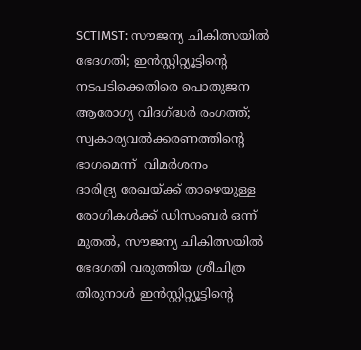SCTIMST: സൗജന്യ ചികിത്സയിൽ ഭേദഗതി; ഇൻസ്റ്റിറ്റ്യൂട്ടിന്‍റെ നടപടിക്കെതിരെ പൊതുജന ആരോഗ്യ വിദഗ്ദ്ധർ രംഗത്ത്; സ്വകാര്യവൽക്കരണത്തിന്‍റെ ഭാഗമെന്ന്  വിമർശനം
ദാരിദ്ര്യ രേഖയ്ക്ക് താഴെയുള്ള രോഗികൾക്ക് ഡിസംബർ ഒന്ന് മുതൽ, സൗജന്യ ചികിത്സയിൽ ഭേദഗതി വരുത്തിയ ശ്രീചിത്ര തിരുനാൾ ഇൻസ്റ്റിറ്റ്യൂട്ടിന്‍റെ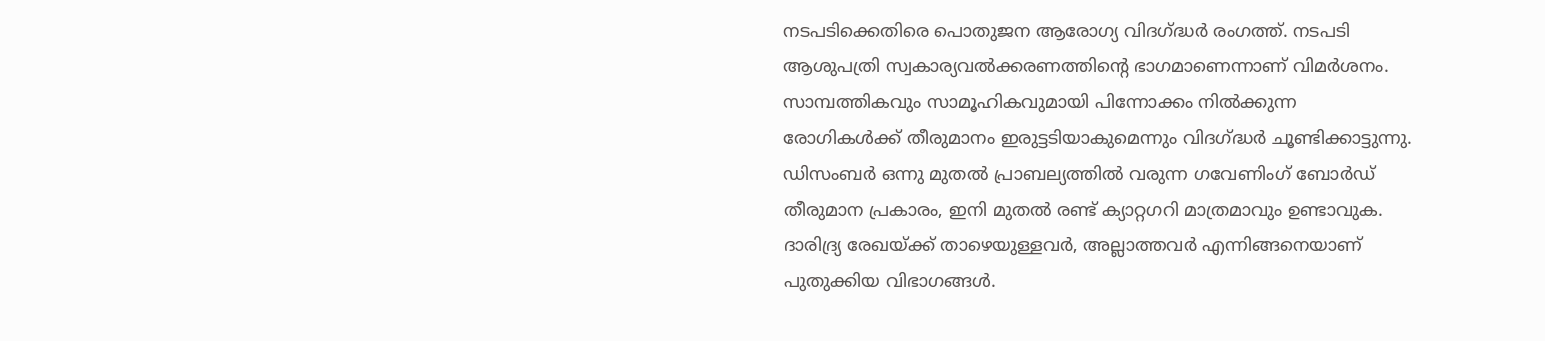നടപടിക്കെതിരെ പൊതുജന ആരോഗ്യ വിദഗ്ദ്ധർ രംഗത്ത്. നടപടി ആശുപത്രി സ്വകാര്യവൽക്കരണത്തിന്‍റെ ഭാഗമാണെന്നാണ് വിമർശനം. സാമ്പത്തികവും സാമൂഹികവുമായി പിന്നോക്കം നിൽക്കുന്ന രോഗികൾക്ക് തീരുമാനം ഇരുട്ടടിയാകുമെന്നും വിദഗ്ദ്ധർ ചൂണ്ടിക്കാട്ടുന്നു. ഡിസംബർ ഒന്നു മുതൽ പ്രാബല്യത്തിൽ വരുന്ന ഗവേണിംഗ് ബോര്‍ഡ് തീരുമാന പ്രകാരം, ഇനി മുതൽ രണ്ട് ക്യാറ്റഗറി മാത്രമാവും ഉണ്ടാവുക. ദാരിദ്ര്യ രേഖയ്ക്ക് താഴെയുള്ളവർ, അല്ലാത്തവർ എന്നിങ്ങനെയാണ് പുതുക്കിയ വിഭാഗങ്ങൾ.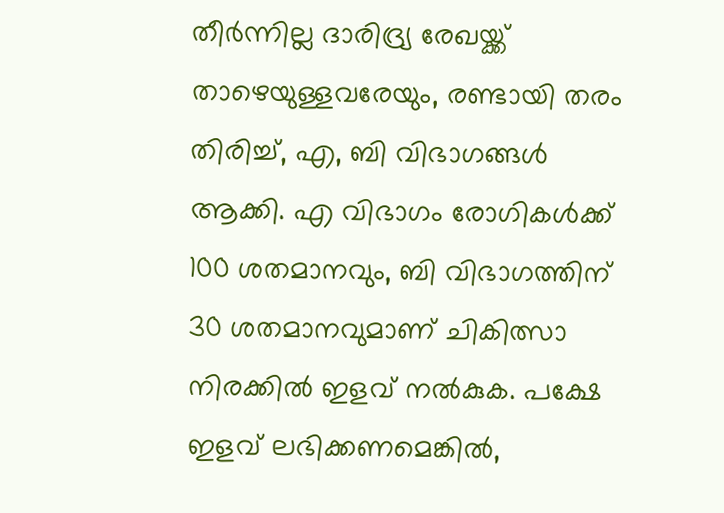തീർന്നില്ല ദാരിദ്ര്യ രേഖയ്ക്ക് താഴെയുള്ളവരേയും, രണ്ടായി തരം തിരിച്ച്, എ, ബി വിഭാഗങ്ങൾ ആക്കി. എ വിഭാഗം രോഗികൾക്ക് 100 ശതമാനവും, ബി വിഭാഗത്തിന് 30 ശതമാനവുമാണ് ചികിത്സാ നിരക്കിൽ ഇളവ് നൽകുക. പക്ഷേ ഇളവ് ലഭിക്കണമെങ്കിൽ,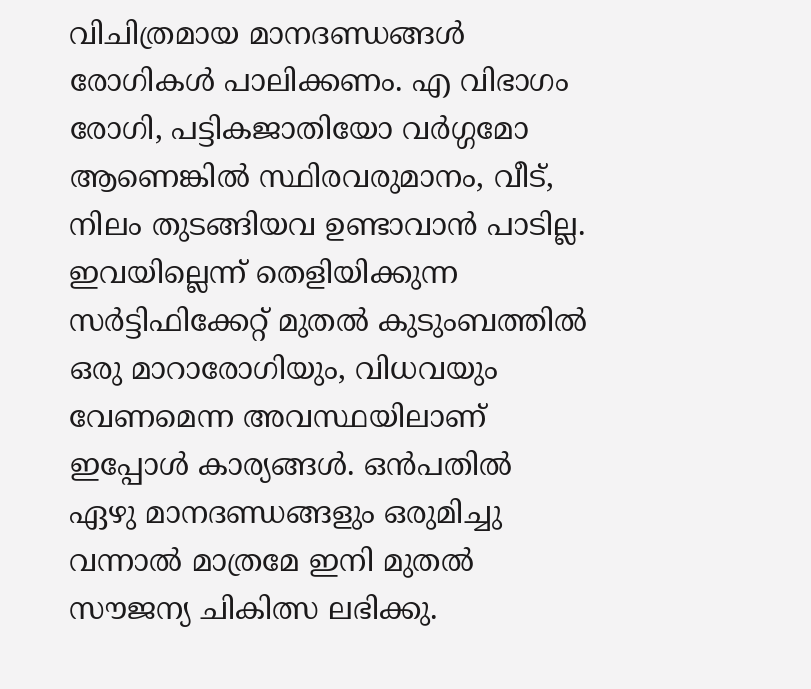വിചിത്രമായ മാനദണ്ഡങ്ങൾ രോഗികൾ പാലിക്കണം. എ വിഭാഗം രോഗി, പട്ടികജാതിയോ വർഗ്ഗമോ ആണെങ്കിൽ സ്ഥിരവരുമാനം, വീട്, നിലം തുടങ്ങിയവ ഉണ്ടാവാൻ പാടില്ല. ഇവയില്ലെന്ന് തെളിയിക്കുന്ന സർട്ടിഫിക്കേറ്റ് മുതൽ കുടുംബത്തിൽ ഒരു മാറാരോഗിയും, വിധവയും വേണമെന്ന അവസ്ഥയിലാണ് ഇപ്പോൾ കാര്യങ്ങൾ. ഒൻപതിൽ ഏഴു മാനദണ്ഡങ്ങളും ഒരുമിച്ചു വന്നാൽ മാത്രമേ ഇനി മുതൽ സൗജന്യ ചികിത്സ ലഭിക്കു.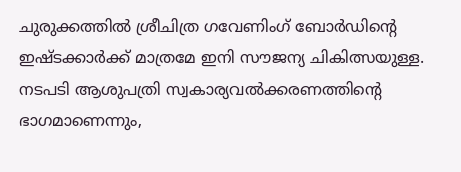ചുരുക്കത്തിൽ ശ്രീചിത്ര ഗവേണിംഗ് ബോര്‍ഡിന്‍റെ ഇഷ്ടക്കാർക്ക് മാത്രമേ ഇനി സൗജന്യ ചികിത്സയുള്ള. നടപടി ആശുപത്രി സ്വകാര്യവൽക്കരണത്തിന്‍റെ ഭാഗമാണെന്നും,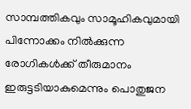സാമ്പത്തികവും സാമൂഹികവുമായി പിന്നോക്കം നിൽക്കുന്ന രോഗികൾക്ക് തീരുമാനം ഇരുട്ടടിയാകുമെന്നും പൊതുജന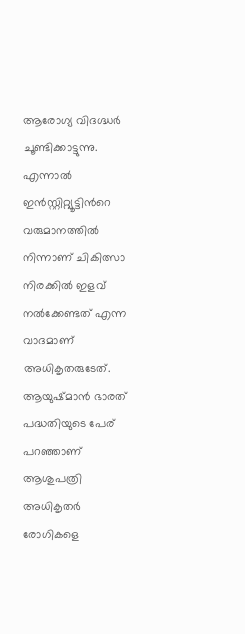ആരോഗ്യ വിദഗ്ദ്ധർ ചൂണ്ടിക്കാട്ടുന്നു. എന്നാൽ ഇൻസ്റ്റിറ്റ്യൂട്ടിന്‍റെ വരുമാനത്തിൽ നിന്നാണ് ചികിത്സാ നിരക്കിൽ ഇളവ് നൽക്കേണ്ടത് എന്ന വാദമാണ് അധികൃതരുടേത്. ആയുഷ്മാൻ ഭാരത് പദ്ധതിയുടെ പേര് പറഞ്ഞാണ് ആശുപത്രി അധികൃതർ രോഗികളെ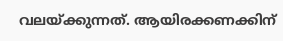വലയ്ക്കുന്നത്. ആയിരക്കണക്കിന്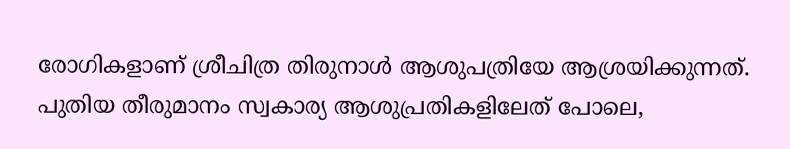രോഗികളാണ് ശ്രീചിത്ര തിരുനാൾ ആശുപത്രിയേ ആശ്രയിക്കുന്നത്. പുതിയ തീരുമാനം സ്വകാര്യ ആശുപ്രതികളിലേത് പോലെ,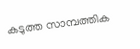കടുത്ത സാമ്പത്തിക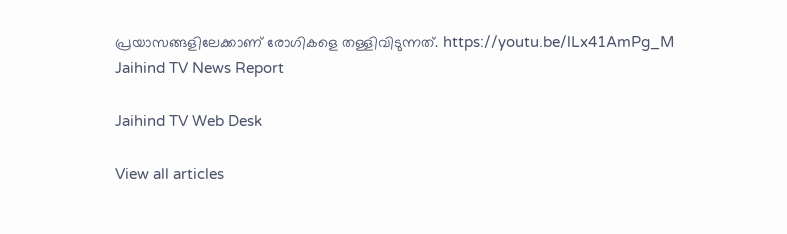പ്രയാസങ്ങളിലേക്കാണ് രോഗികളെ തള്ളിവിടുന്നത്. https://youtu.be/lLx41AmPg_M
Jaihind TV News Report

Jaihind TV Web Desk

View all articles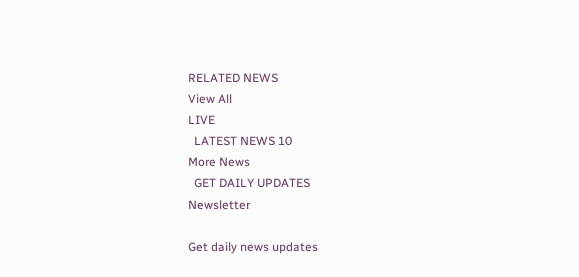RELATED NEWS
View All
LIVE
  LATEST NEWS 10
More News
  GET DAILY UPDATES
Newsletter

Get daily news updates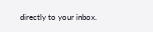directly to your inbox.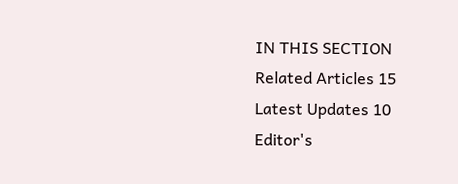IN THIS SECTION
Related Articles 15
Latest Updates 10
Editor's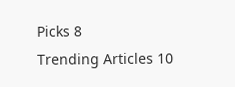Picks 8
Trending Articles 10